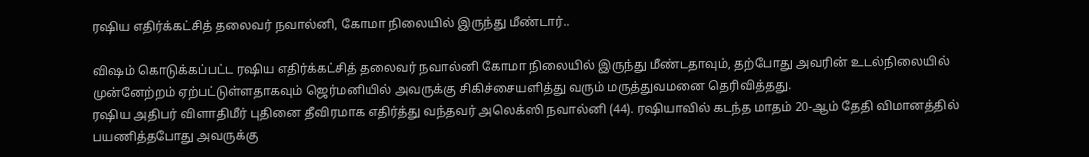ரஷிய எதிர்க்கட்சித் தலைவர் நவால்னி, கோமா நிலையில் இருந்து மீண்டார்..

விஷம் கொடுக்கப்பட்ட ரஷிய எதிர்க்கட்சித் தலைவர் நவால்னி கோமா நிலையில் இருந்து மீண்டதாவும், தற்போது அவரின் உடல்நிலையில் முன்னேற்றம் ஏற்பட்டுள்ளதாகவும் ஜெர்மனியில் அவருக்கு சிகிச்சையளித்து வரும் மருத்துவமனை தெரிவித்தது.
ரஷிய அதிபர் விளாதிமீர் புதினை தீவிரமாக எதிர்த்து வந்தவர் அலெக்ஸி நவால்னி (44). ரஷியாவில் கடந்த மாதம் 20-ஆம் தேதி விமானத்தில் பயணித்தபோது அவருக்கு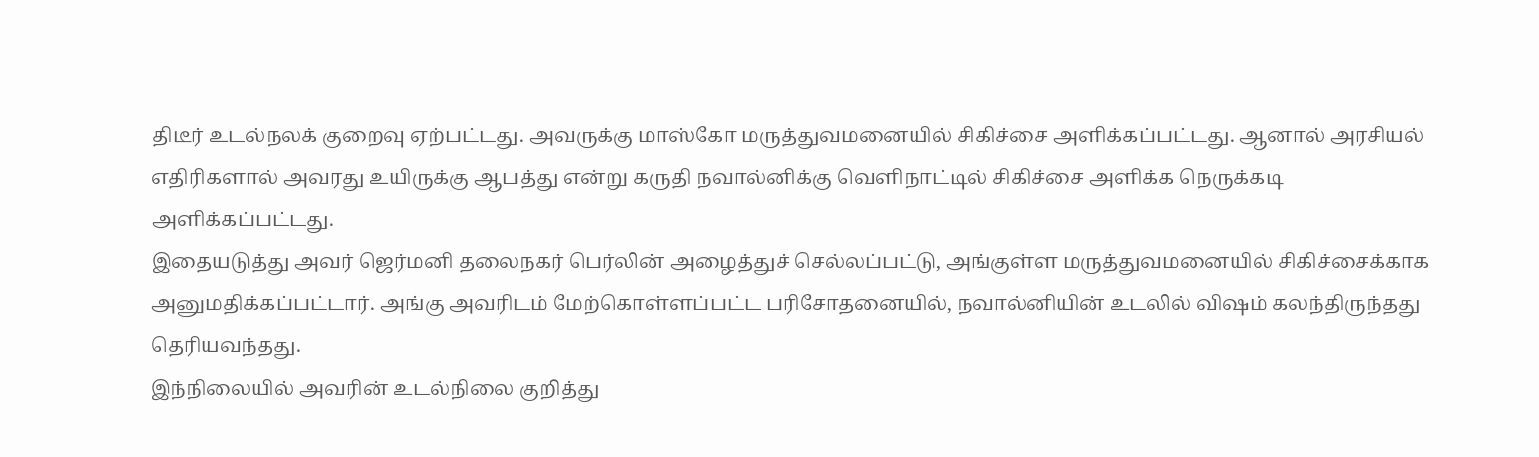திடீர் உடல்நலக் குறைவு ஏற்பட்டது. அவருக்கு மாஸ்கோ மருத்துவமனையில் சிகிச்சை அளிக்கப்பட்டது. ஆனால் அரசியல் எதிரிகளால் அவரது உயிருக்கு ஆபத்து என்று கருதி நவால்னிக்கு வெளிநாட்டில் சிகிச்சை அளிக்க நெருக்கடி அளிக்கப்பட்டது.
இதையடுத்து அவர் ஜெர்மனி தலைநகர் பெர்லின் அழைத்துச் செல்லப்பட்டு, அங்குள்ள மருத்துவமனையில் சிகிச்சைக்காக அனுமதிக்கப்பட்டார். அங்கு அவரிடம் மேற்கொள்ளப்பட்ட பரிசோதனையில், நவால்னியின் உடலில் விஷம் கலந்திருந்தது தெரியவந்தது.
இந்நிலையில் அவரின் உடல்நிலை குறித்து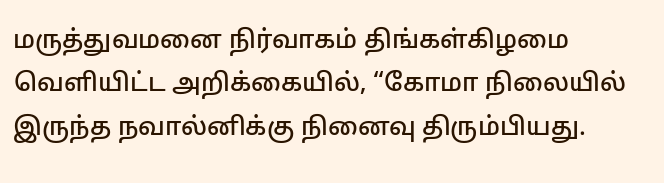மருத்துவமனை நிர்வாகம் திங்கள்கிழமை வெளியிட்ட அறிக்கையில், “கோமா நிலையில் இருந்த நவால்னிக்கு நினைவு திரும்பியது.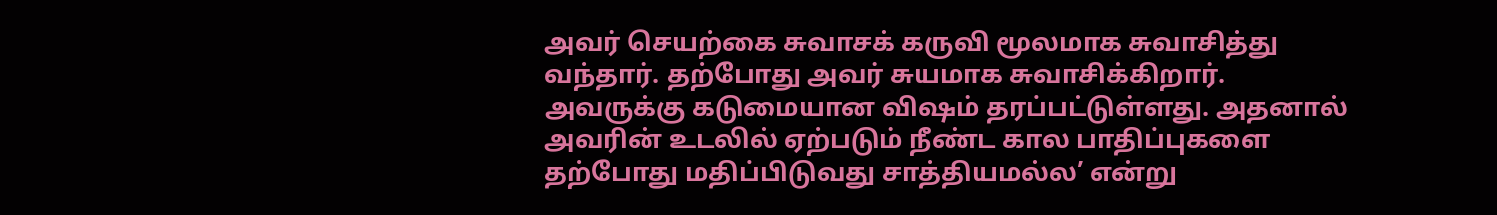அவர் செயற்கை சுவாசக் கருவி மூலமாக சுவாசித்து வந்தார். தற்போது அவர் சுயமாக சுவாசிக்கிறார். அவருக்கு கடுமையான விஷம் தரப்பட்டுள்ளது. அதனால் அவரின் உடலில் ஏற்படும் நீண்ட கால பாதிப்புகளை தற்போது மதிப்பிடுவது சாத்தியமல்ல’ என்று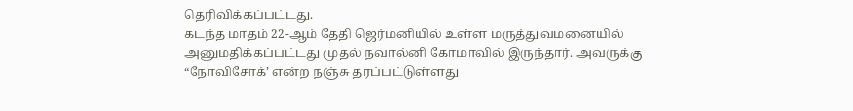தெரிவிக்கப்பட்டது.
கடந்த மாதம் 22-ஆம் தேதி ஜெர்மனியில் உள்ள மருத்துவமனையில் அனுமதிக்கப்பட்டது முதல் நவால்னி கோமாவில் இருந்தார். அவருக்கு “நோவிசோக்’ என்ற நஞ்சு தரப்பட்டுள்ளது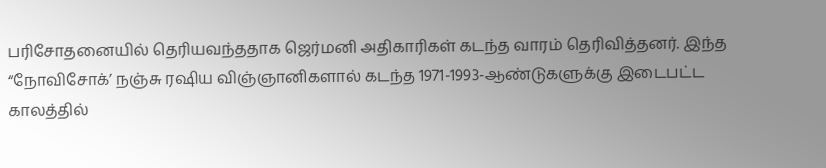பரிசோதனையில் தெரியவந்ததாக ஜெர்மனி அதிகாரிகள் கடந்த வாரம் தெரிவித்தனர். இந்த “நோவிசோக்’ நஞ்சு ரஷிய விஞ்ஞானிகளால் கடந்த 1971-1993-ஆண்டுகளுக்கு இடைபட்ட காலத்தில்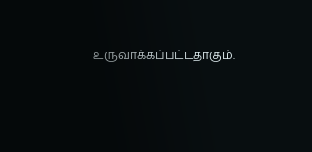உருவாக்கப்பட்டதாகும்.